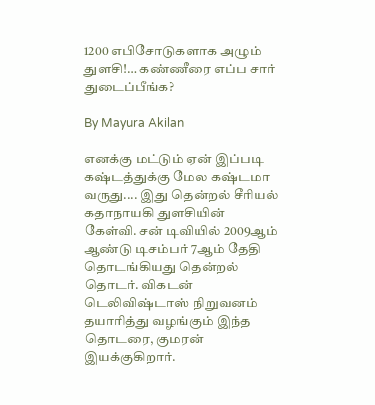1200 எபிசோடுகளாக அழும் துளசி!… கண்ணீரை எப்ப சார் துடைப்பீங்க?

By Mayura Akilan

எனக்கு மட்டும் ஏன் இப்படி கஷ்டத்துக்கு மேல கஷ்டமா வருது.... இது தென்றல் சீரியல் கதாநாயகி துளசியின் கேள்வி. சன் டிவியில் 2009ஆம் ஆண்டு டிசம்பர் 7ஆம் தேதி தொடங்கியது தென்றல் தொடர். விகடன் டெலிவிஷ்டாஸ் நிறுவனம் தயாரித்து வழங்கும் இந்த தொடரை, குமரன் இயக்குகிறார்.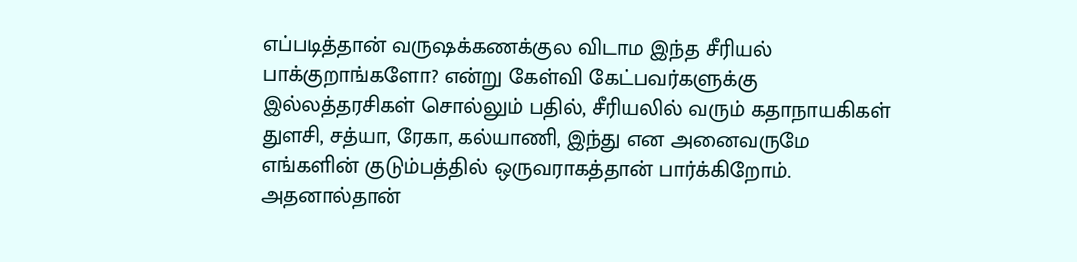எப்படித்தான் வருஷக்கணக்குல விடாம இந்த சீரியல் பாக்குறாங்களோ? என்று கேள்வி கேட்பவர்களுக்கு இல்லத்தரசிகள் சொல்லும் பதில், சீரியலில் வரும் கதாநாயகிகள் துளசி, சத்யா, ரேகா, கல்யாணி, இந்து என அனைவருமே எங்களின் குடும்பத்தில் ஒருவராகத்தான் பார்க்கிறோம். அதனால்தான்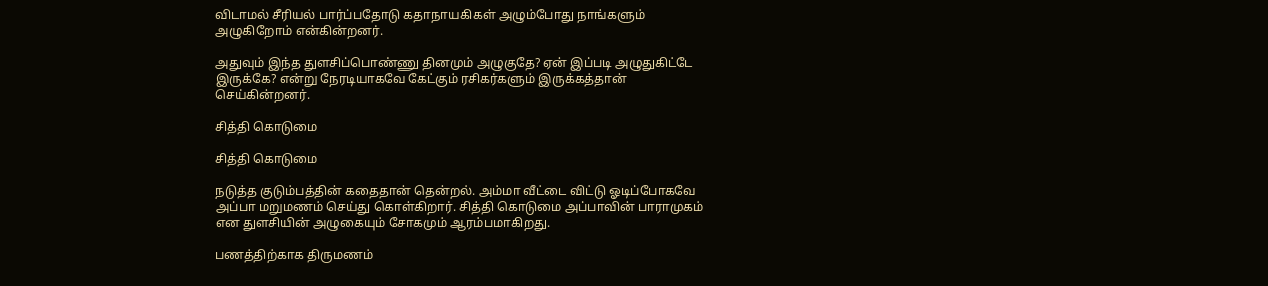விடாமல் சீரியல் பார்ப்பதோடு கதாநாயகிகள் அழும்போது நாங்களும் அழுகிறோம் என்கின்றனர்.

அதுவும் இந்த துளசிப்பொண்ணு தினமும் அழுகுதே? ஏன் இப்படி அழுதுகிட்டே இருக்கே? என்று நேரடியாகவே கேட்கும் ரசிகர்களும் இருக்கத்தான் செய்கின்றனர்.

சித்தி கொடுமை

சித்தி கொடுமை

நடுத்த குடும்பத்தின் கதைதான் தென்றல். அம்மா வீட்டை விட்டு ஓடிப்போகவே அப்பா மறுமணம் செய்து கொள்கிறார். சித்தி கொடுமை அப்பாவின் பாராமுகம் என துளசியின் அழுகையும் சோகமும் ஆரம்பமாகிறது.

பணத்திற்காக திருமணம்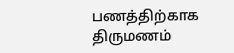பணத்திற்காக திருமணம்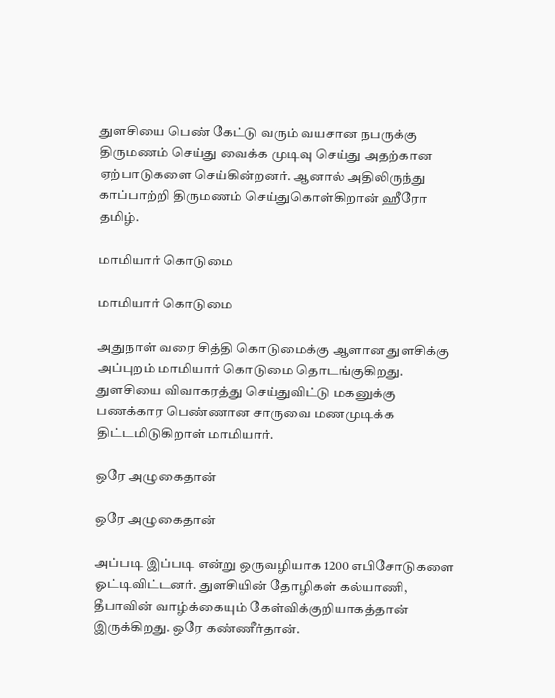துளசியை பெண் கேட்டு வரும் வயசான நபருக்கு திருமணம் செய்து வைக்க முடிவு செய்து அதற்கான ஏற்பாடுகளை செய்கின்றனர். ஆனால் அதிலிருந்து காப்பாற்றி திருமணம் செய்துகொள்கிறான் ஹீரோ தமிழ்.

மாமியார் கொடுமை

மாமியார் கொடுமை

அதுநாள் வரை சித்தி கொடுமைக்கு ஆளான துளசிக்கு அப்புறம் மாமியார் கொடுமை தொடங்குகிறது. துளசியை விவாகரத்து செய்துவிட்டு மகனுக்கு பணக்கார பெண்ணான சாருவை மணமுடிக்க திட்டமிடுகிறாள் மாமியார்.

ஒரே அழுகைதான்

ஒரே அழுகைதான்

அப்படி இப்படி என்று ஒருவழியாக 1200 எபிசோடுகளை ஓட்டிவிட்டனர். துளசியின் தோழிகள் கல்யாணி, தீபாவின் வாழ்க்கையும் கேள்விக்குறியாகத்தான் இருக்கிறது. ஒரே கண்ணீர்தான்.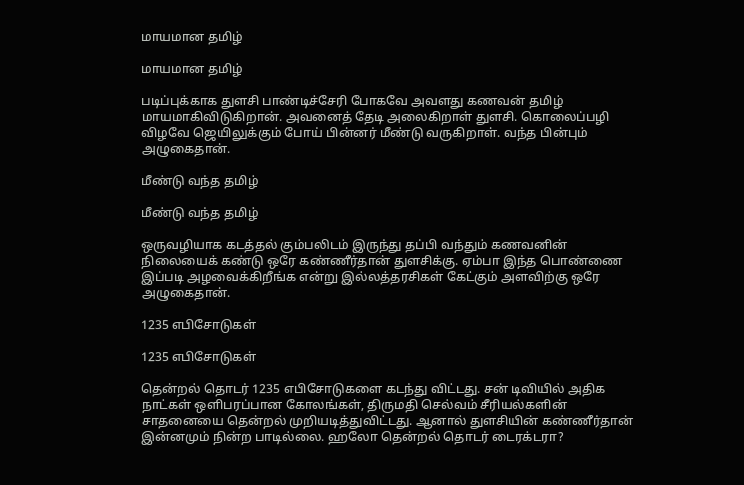மாயமான தமிழ்

மாயமான தமிழ்

படிப்புக்காக துளசி பாண்டிச்சேரி போகவே அவளது கணவன் தமிழ் மாயமாகிவிடுகிறான். அவனைத் தேடி அலைகிறாள் துளசி. கொலைப்பழி விழவே ஜெயிலுக்கும் போய் பின்னர் மீண்டு வருகிறாள். வந்த பின்பும் அழுகைதான்.

மீண்டு வந்த தமிழ்

மீண்டு வந்த தமிழ்

ஒருவழியாக கடத்தல் கும்பலிடம் இருந்து தப்பி வந்தும் கணவனின் நிலையைக் கண்டு ஒரே கண்ணீர்தான் துளசிக்கு. ஏம்பா இந்த பொண்ணை இப்படி அழவைக்கிறீங்க என்று இல்லத்தரசிகள் கேட்கும் அளவிற்கு ஒரே அழுகைதான்.

1235 எபிசோடுகள்

1235 எபிசோடுகள்

தென்றல் தொடர் 1235 எபிசோடுகளை கடந்து விட்டது. சன் டிவியில் அதிக நாட்கள் ஒளிபரப்பான கோலங்கள், திருமதி செல்வம் சீரியல்களின் சாதனையை தென்றல் முறியடித்துவிட்டது. ஆனால் துளசியின் கண்ணீர்தான் இன்னமும் நின்ற பாடில்லை. ஹலோ தென்றல் தொடர் டைரக்டரா?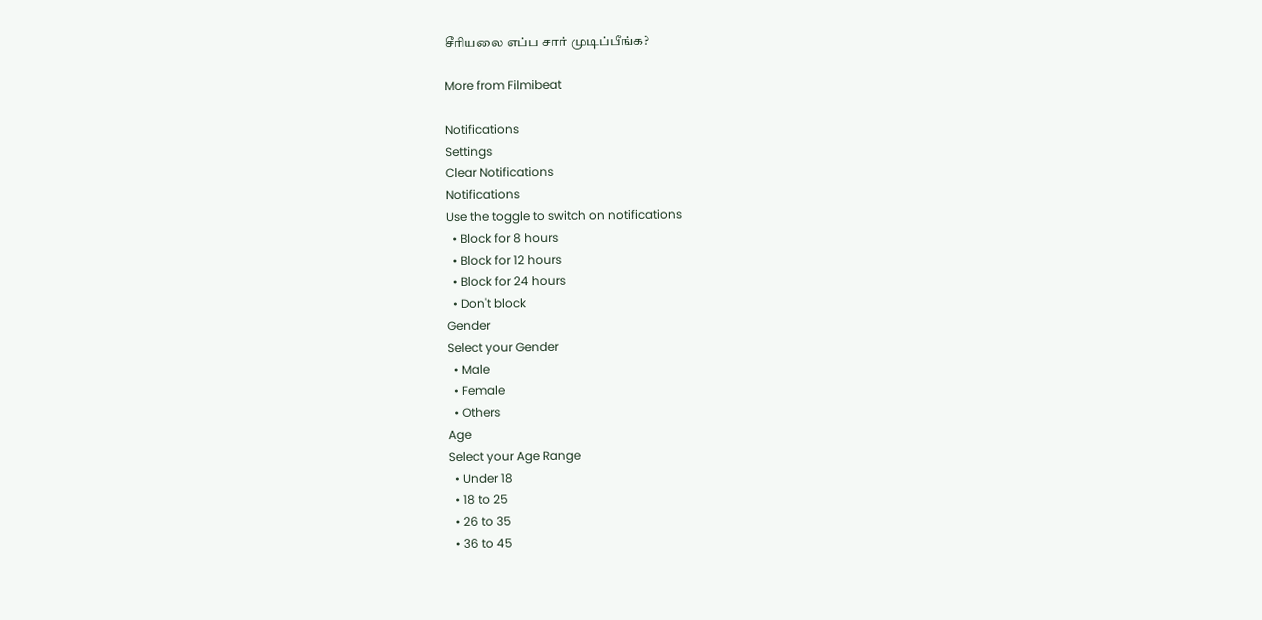சீரியலை எப்ப சார் முடிப்பீங்க?

More from Filmibeat

Notifications
Settings
Clear Notifications
Notifications
Use the toggle to switch on notifications
  • Block for 8 hours
  • Block for 12 hours
  • Block for 24 hours
  • Don't block
Gender
Select your Gender
  • Male
  • Female
  • Others
Age
Select your Age Range
  • Under 18
  • 18 to 25
  • 26 to 35
  • 36 to 45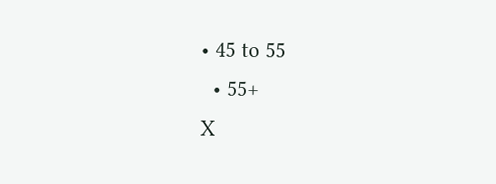• 45 to 55
  • 55+
X